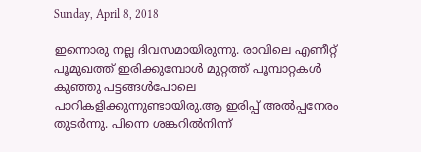Sunday, April 8, 2018

ഇന്നൊരു നല്ല ദിവസമായിരുന്നു. രാവിലെ എണീറ്റ്‌ പൂമുഖത്ത്‌ ഇരിക്കുമ്പോൾ മുറ്റത്ത്‌ പൂമ്പാറ്റകൾ കുഞ്ഞു പട്ടങ്ങൾപോലെ പാറികളിക്കുന്നുണ്ടായിരു.ആ ഇരിപ്പ്‌ അൽപ്പനേരം തുടർന്നു. പിന്നെ ശങ്കറിൽനിന്ന്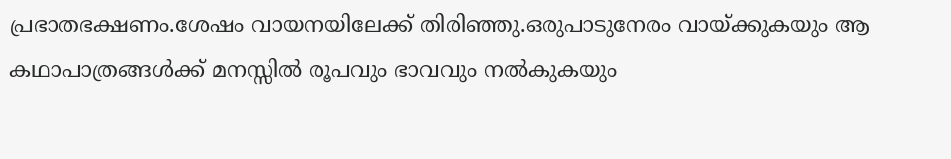പ്രഭാതഭക്ഷണം.ശേഷം വായനയിലേക്ക്‌ തിരിഞ്ഞു.ഒരുപാടുനേരം വായ്ക്കുകയും ആ കഥാപാത്രങ്ങൾക്ക്‌ മനസ്സിൽ രൂപവും ഭാവവും നൽകുകയും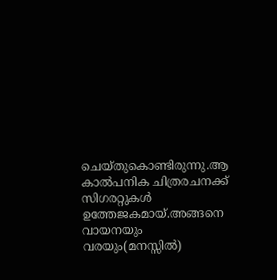ചെയ്തുകൊണ്ടിരുന്നു.ആ കാൽപനിക ചിത്രരചനക്ക്‌ സിഗരറ്റുകൾ ഉത്തേജകമായ്‌.അങ്ങനെ വായനയും വരയും(മനസ്സിൽ)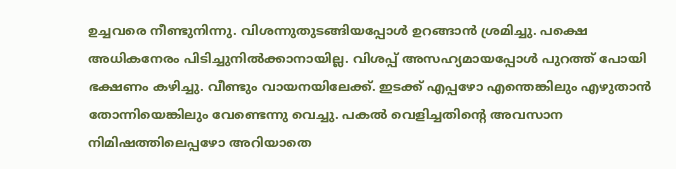ഉച്ചവരെ നീണ്ടുനിന്നു. വിശന്നുതുടങ്ങിയപ്പോൾ ഉറങ്ങാൻ ശ്രമിച്ചു. പക്ഷെ അധികനേരം പിടിച്ചുനിൽക്കാനായില്ല. വിശപ്പ്‌ അസഹ്യമായപ്പോൾ പുറത്ത്‌ പോയി ഭക്ഷണം കഴിച്ചു. വീണ്ടും വായനയിലേക്ക്‌. ഇടക്ക്‌ എപ്പഴോ എന്തെങ്കിലും എഴുതാൻ തോന്നിയെങ്കിലും വേണ്ടെന്നു വെച്ചു. പകൽ വെളിച്ചതിന്റെ അവസാന നിമിഷത്തിലെപ്പഴോ അറിയാതെ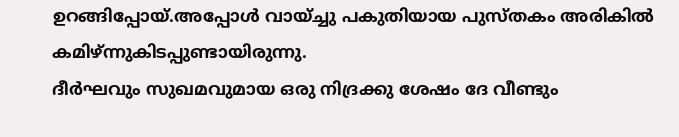ഉറങ്ങിപ്പോയ്‌.അപ്പോൾ വായ്ച്ചു പകുതിയായ പുസ്തകം അരികിൽ കമിഴ്‌ന്നുകിടപ്പുണ്ടായിരുന്നു.
ദീർഘവും സുഖമവുമായ ഒരു നിദ്രക്കു ശേഷം ദേ വീണ്ടും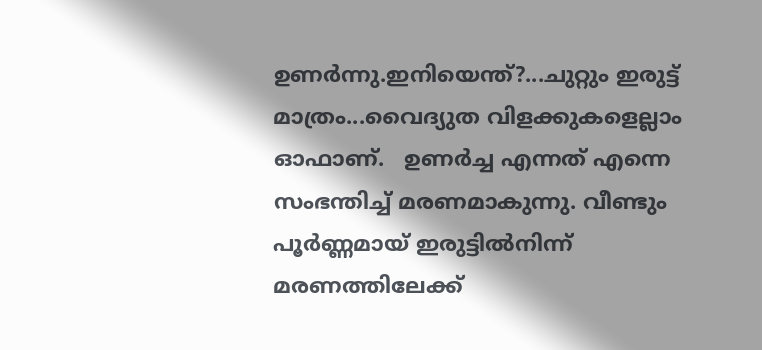ഉണർന്നു.ഇനിയെന്ത്‌?...ചുറ്റും ഇരുട്ട്‌ മാത്രം...വൈദ്യുത വിളക്കുകളെല്ലാം ഓഫാണ്‌.   ഉണർച്ച എന്നത്‌ എന്നെ സംഭന്തിച്ച്‌ മരണമാകുന്നു. വീണ്ടും പൂർണ്ണമായ്‌ ഇരുട്ടിൽനിന്ന് മരണത്തിലേക്ക്‌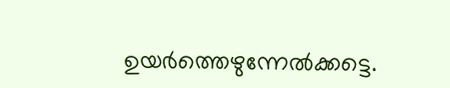ഉയർത്തെഴുന്നേൽക്കട്ടെ.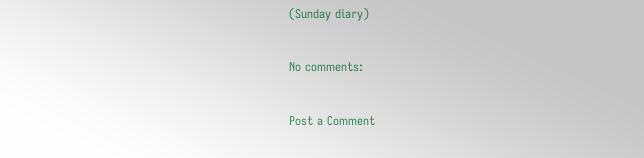(Sunday diary)

No comments:

Post a Comment